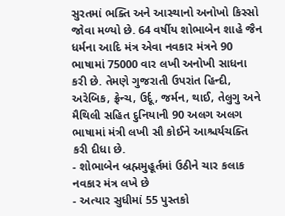સુરતમાં ભક્તિ અને આસ્થાનો અનોખો કિસ્સો જોવા મળ્યો છે. 64 વર્ષીય શોભાબેન શાહે જૈન ધર્મના આદિ મંત્ર એવા નવકાર મંત્રને 90 ભાષામાં 75000 વાર લખી અનોખી સાધના કરી છે. તેમણે ગુજરાતી ઉપરાંત હિન્દી, અરેબિક, ફ્રેન્ચ, ઉર્દૂ, જર્મન, થાઈ, તેલુગુ અને મૈથિલી સહિત દુનિયાની 90 અલગ અલગ ભાષામાં મંત્રી લખી સૌ કોઈને આશ્ચર્યચક્તિ કરી દીધા છે.
- શોભાબેન બ્રહ્મમુહૂર્તમાં ઉઠીને ચાર કલાક નવકાર મંત્ર લખે છે
- અત્યાર સુધીમાં 55 પુસ્તકો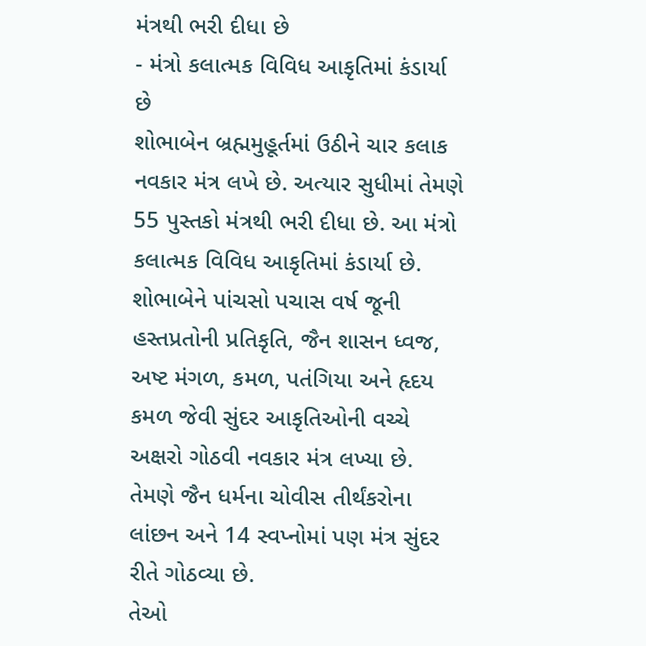મંત્રથી ભરી દીધા છે
- મંત્રો કલાત્મક વિવિધ આકૃતિમાં કંડાર્યા છે
શોભાબેન બ્રહ્મમુહૂર્તમાં ઉઠીને ચાર કલાક નવકાર મંત્ર લખે છે. અત્યાર સુધીમાં તેમણે 55 પુસ્તકો મંત્રથી ભરી દીધા છે. આ મંત્રો કલાત્મક વિવિધ આકૃતિમાં કંડાર્યા છે. શોભાબેને પાંચસો પચાસ વર્ષ જૂની હસ્તપ્રતોની પ્રતિકૃતિ, જૈન શાસન ધ્વજ, અષ્ટ મંગળ, કમળ, પતંગિયા અને હૃદય કમળ જેવી સુંદર આકૃતિઓની વચ્ચે અક્ષરો ગોઠવી નવકાર મંત્ર લખ્યા છે. તેમણે જૈન ધર્મના ચોવીસ તીર્થંકરોના લાંછન અને 14 સ્વપ્નોમાં પણ મંત્ર સુંદર રીતે ગોઠવ્યા છે.
તેઓ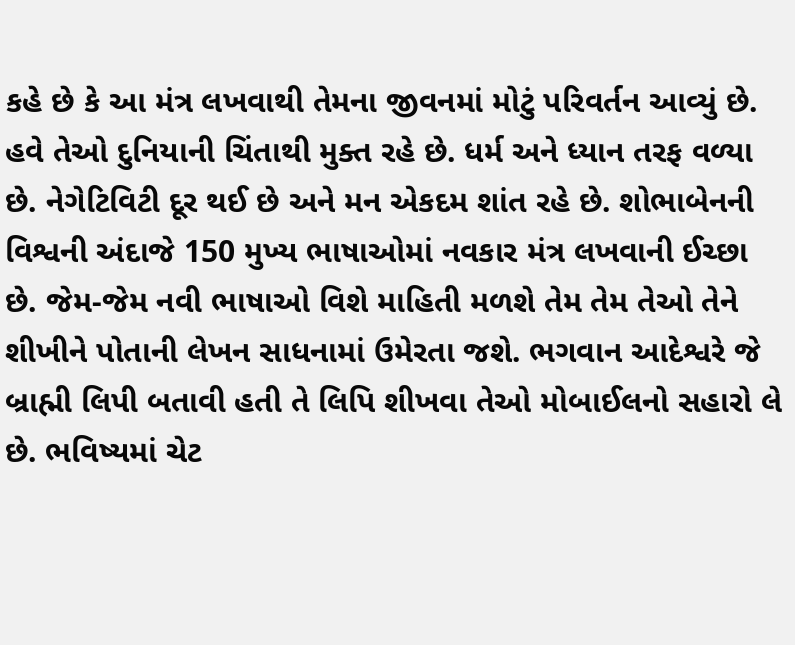કહે છે કે આ મંત્ર લખવાથી તેમના જીવનમાં મોટું પરિવર્તન આવ્યું છે. હવે તેઓ દુનિયાની ચિંતાથી મુક્ત રહે છે. ધર્મ અને ધ્યાન તરફ વળ્યા છે. નેગેટિવિટી દૂર થઈ છે અને મન એકદમ શાંત રહે છે. શોભાબેનની વિશ્વની અંદાજે 150 મુખ્ય ભાષાઓમાં નવકાર મંત્ર લખવાની ઈચ્છા છે. જેમ-જેમ નવી ભાષાઓ વિશે માહિતી મળશે તેમ તેમ તેઓ તેને શીખીને પોતાની લેખન સાધનામાં ઉમેરતા જશે. ભગવાન આદેશ્વરે જે બ્રાહ્મી લિપી બતાવી હતી તે લિપિ શીખવા તેઓ મોબાઈલનો સહારો લે છે. ભવિષ્યમાં ચેટ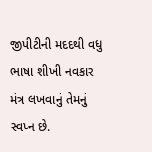જીપીટીની મદદથી વધુ ભાષા શીખી નવકાર મંત્ર લખવાનું તેમનું સ્વપ્ન છે.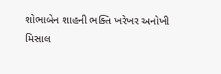શોભાબેન શાહની ભક્તિ ખરેખર અનોખી મિસાલ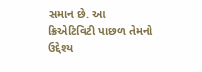સમાન છે. આ ક્રિએટિવિટી પાછળ તેમનો ઉદ્દેશ્ય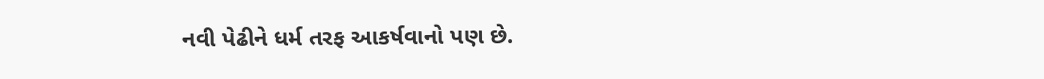નવી પેઢીને ધર્મ તરફ આકર્ષવાનો પણ છે.